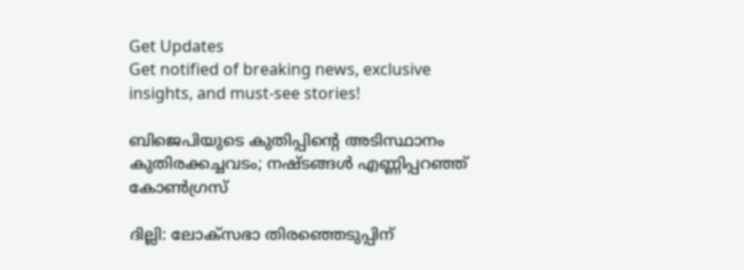Get Updates
Get notified of breaking news, exclusive insights, and must-see stories!

ബിജെപിയുടെ കുതിപ്പിന്റെ അടിസ്ഥാനം കുതിരക്കച്ചവടം; നഷ്ടങ്ങൾ എണ്ണിപ്പറഞ്ഞ് കോൺഗ്രസ്

ദില്ലി: ലോക്സഭാ തിരഞ്ഞെടുപ്പിന്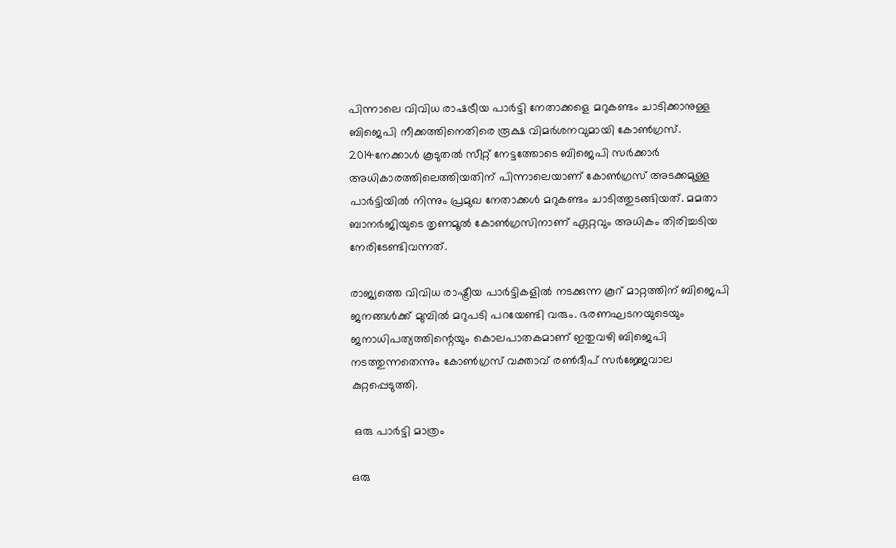പിന്നാലെ വിവിധ രാഷട്രീയ പാർട്ടി നേതാക്കളെ മറുകണ്ടം ചാടിക്കാനുള്ള ബിജെപി നീക്കത്തിനെതിരെ രൂക്ഷ വിമർശനവുമായി കോൺഗ്രസ്. 2014നേക്കാൾ കൂടുതൽ സീറ്റ് നേട്ടത്തോടെ ബിജെപി സർക്കാർ അധികാരത്തിലെത്തിയതിന് പിന്നാലെയാണ് കോൺഗ്രസ് അടക്കമുള്ള പാർട്ടിയിൽ നിന്നും പ്രമുഖ നേതാക്കൾ മറുകണ്ടം ചാടിത്തുടങ്ങിയത്. മമതാ ബാനർജിയുടെ തൃണമൂൽ കോൺഗ്രസിനാണ് ഏറ്റവും അധികം തിരിച്ചടിയ നേരിടേണ്ടിവന്നത്.

രാജ്യത്തെ വിവിധ രാഷ്ട്രീയ പാർട്ടികളിൽ നടക്കുന്ന കൂറ് മാറ്റത്തിന് ബിജെപി ജനങ്ങൾക്ക് മുമ്പിൽ മറുപടി പറയേണ്ടി വരും. ഭരണഘടനയുടെയും ജനാധിപത്യത്തിന്റെയും കൊലപാതകമാണ് ഇതുവഴി ബിജെപി നടത്തുന്നതെന്നും കോൺഗ്രസ് വക്താവ് രൺദീപ് സർജ്ജേവാല കുറ്റപ്പെടുത്തി.

 ഒരു പാർട്ടി മാത്രം

ഒരു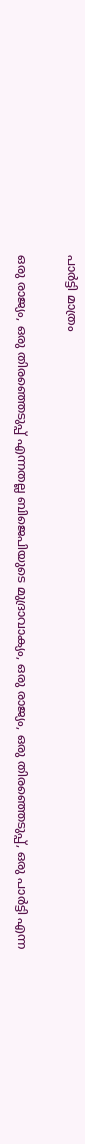പാർട്ടി മാത്രം

ഒരു രാജ്യം, ഒരു തിരഞ്ഞെടുപ്പ് എന്നതല്ല ബിജെപിയുടെ മുദ്രാവാക്യം, ഒരു രാജ്യം, ഒരു തിരഞ്ഞെടുപ്പ്, ഒരു പാർട്ടി എന്ന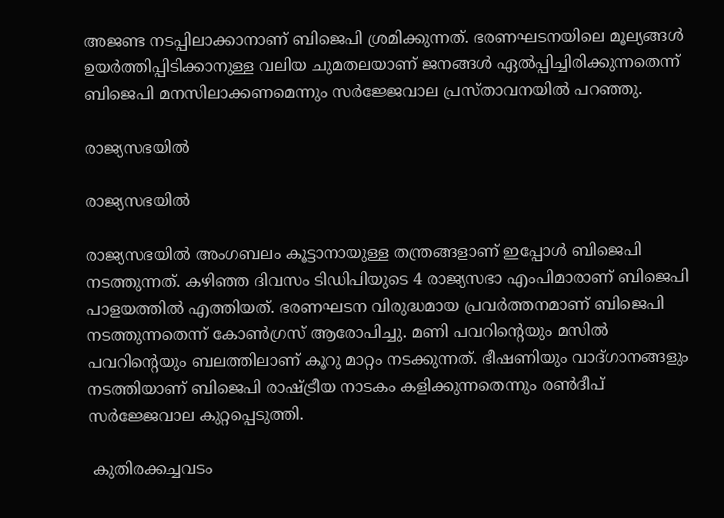അജണ്ട നടപ്പിലാക്കാനാണ് ബിജെപി ശ്രമിക്കുന്നത്. ഭരണഘടനയിലെ മൂല്യങ്ങൾ ഉയർത്തിപ്പിടിക്കാനുള്ള വലിയ ചുമതലയാണ് ജനങ്ങൾ ഏൽപ്പിച്ചിരിക്കുന്നതെന്ന് ബിജെപി മനസിലാക്കണമെന്നും സർജ്ജേവാല പ്രസ്താവനയിൽ പറഞ്ഞു.

രാജ്യസഭയിൽ

രാജ്യസഭയിൽ

രാജ്യസഭയിൽ അംഗബലം കൂട്ടാനായുള്ള തന്ത്രങ്ങളാണ് ഇപ്പോൾ ബിജെപി നടത്തുന്നത്. കഴിഞ്ഞ ദിവസം ടിഡിപിയുടെ 4 രാജ്യസഭാ എംപിമാരാണ് ബിജെപി പാളയത്തിൽ എത്തിയത്. ഭരണഘടന വിരുദ്ധമായ പ്രവർത്തനമാണ് ബിജെപി നടത്തുന്നതെന്ന് കോൺഗ്രസ് ആരോപിച്ചു. മണി പവറിന്റെയും മസിൽ പവറിന്റെയും ബലത്തിലാണ് കൂറു മാറ്റം നടക്കുന്നത്. ഭീഷണിയും വാദ്ഗാനങ്ങളും നടത്തിയാണ് ബിജെപി രാഷ്ട്രീയ നാടകം കളിക്കുന്നതെന്നും രൺദീപ് സർജ്ജേവാല കുറ്റപ്പെടുത്തി.

 കുതിരക്കച്ചവടം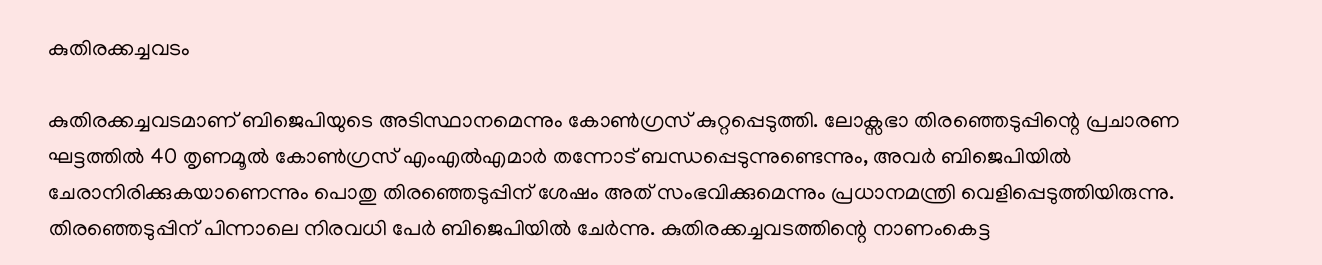കുതിരക്കച്ചവടം

കുതിരക്കച്ചവടമാണ് ബിജെപിയുടെ അടിസ്ഥാനമെന്നും കോൺഗ്രസ് കുറ്റപ്പെടുത്തി. ലോക്സഭാ തിരഞ്ഞെടുപ്പിന്റെ പ്രചാരണ ഘട്ടത്തിൽ 40 തൃണമൂൽ കോൺഗ്രസ് എംഎൽഎമാർ തന്നോട് ബന്ധപ്പെടുന്നുണ്ടെന്നും, അവർ ബിജെപിയിൽ ചേരാനിരിക്കുകയാണെന്നും പൊതു തിരഞ്ഞെടുപ്പിന് ശേഷം അത് സംഭവിക്കുമെന്നും പ്രധാനമന്ത്രി വെളിപ്പെടുത്തിയിരുന്നു. തിരഞ്ഞെടുപ്പിന് പിന്നാലെ നിരവധി പേർ ബിജെപിയിൽ ചേർന്നു. കുതിരക്കച്ചവടത്തിന്റെ നാണംകെട്ട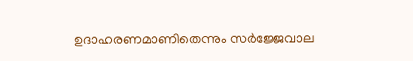ഉദാഹരണമാണിതെന്നും സർജ്ജേവാല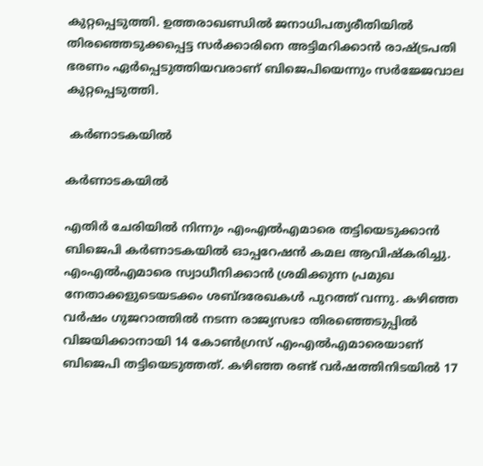കുറ്റപ്പെടുത്തി. ഉത്തരാഖണ്ഡിൽ ജനാധിപത്യരീതിയിൽ തിരഞ്ഞെടുക്കപ്പെട്ട സർക്കാരിനെ അട്ടിമറിക്കാൻ രാഷ്ട്രപതി ഭരണം ഏർപ്പെടുത്തിയവരാണ് ബിജെപിയെന്നും സർജ്ജേവാല കുറ്റപ്പെടുത്തി.

 കർണാടകയിൽ

കർണാടകയിൽ

എതിർ ചേരിയിൽ നിന്നും എംഎൽഎമാരെ തട്ടിയെടുക്കാൻ ബിജെപി കർണാടകയിൽ ഓപ്പറേഷൻ കമല ആവിഷ്കരിച്ചു. എംഎൽഎമാരെ സ്വാധീനിക്കാൻ ശ്രമിക്കുന്ന പ്രമുഖ നേതാക്കളുടെയടക്കം ശബ്ദരേഖകൾ പുറത്ത് വന്നു. കഴിഞ്ഞ വർഷം ഗുജറാത്തിൽ നടന്ന രാജ്യസഭാ തിരഞ്ഞെടുപ്പിൽ വിജയിക്കാനായി 14 കോൺഗ്രസ് എംഎൽഎമാരെയാണ് ബിജെപി തട്ടിയെടുത്തത്. കഴിഞ്ഞ രണ്ട് വർഷത്തിനിടയിൽ 17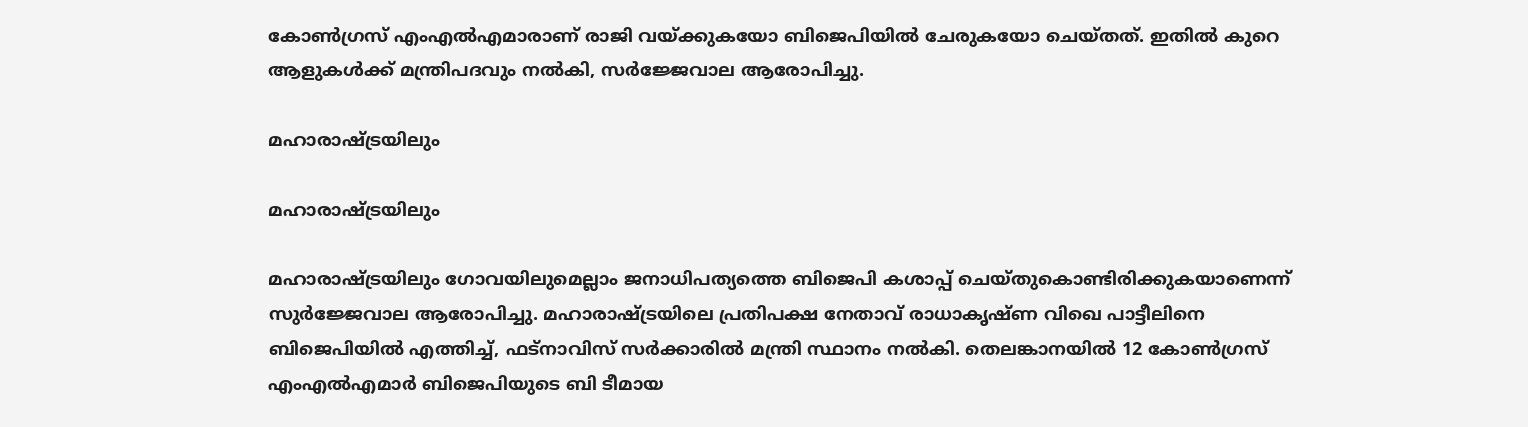കോൺഗ്രസ് എംഎൽഎമാരാണ് രാജി വയ്ക്കുകയോ ബിജെപിയിൽ ചേരുകയോ ചെയ്തത്. ഇതിൽ കുറെ ആളുകൾക്ക് മന്ത്രിപദവും നൽകി, സർജ്ജേവാല ആരോപിച്ചു.

മഹാരാഷ്ട്രയിലും

മഹാരാഷ്ട്രയിലും

മഹാരാഷ്ട്രയിലും ഗോവയിലുമെല്ലാം ജനാധിപത്യത്തെ ബിജെപി കശാപ്പ് ചെയ്തുകൊണ്ടിരിക്കുകയാണെന്ന് സുർജ്ജേവാല ആരോപിച്ചു. മഹാരാഷ്ട്രയിലെ പ്രതിപക്ഷ നേതാവ് രാധാകൃഷ്ണ വിഖെ പാട്ടീലിനെ ബിജെപിയിൽ എത്തിച്ച്, ഫട്നാവിസ് സർക്കാരിൽ മന്ത്രി സ്ഥാനം നൽകി. തെലങ്കാനയിൽ 12 കോൺഗ്രസ് എംഎൽഎമാർ ബിജെപിയുടെ ബി ടീമായ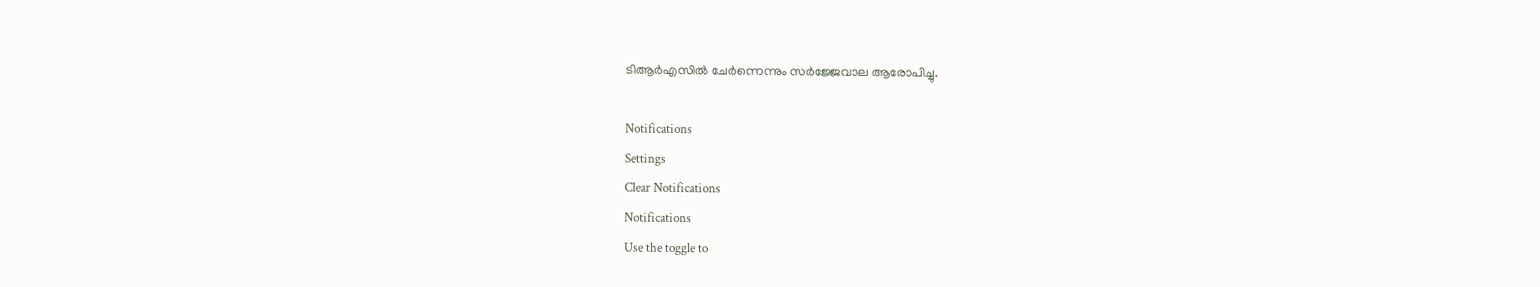ടിആർഎസിൽ ചേർന്നെന്നും സർജ്ജേവാല ആരോപിച്ചു.

Notifications
Settings
Clear Notifications
Notifications
Use the toggle to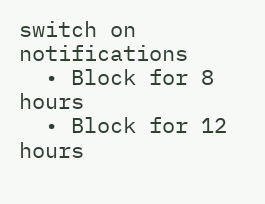switch on notifications
  • Block for 8 hours
  • Block for 12 hours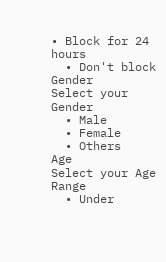• Block for 24 hours
  • Don't block
Gender
Select your Gender
  • Male
  • Female
  • Others
Age
Select your Age Range
  • Under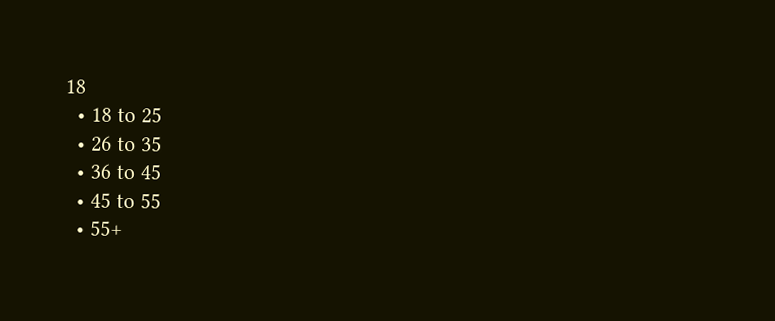18
  • 18 to 25
  • 26 to 35
  • 36 to 45
  • 45 to 55
  • 55+